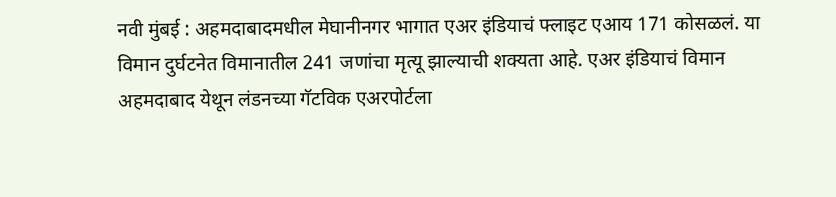नवी मुंबई : अहमदाबादमधील मेघानीनगर भागात एअर इंडियाचं फ्लाइट एआय 171 कोसळलं. या विमान दुर्घटनेत विमानातील 241 जणांचा मृत्यू झाल्याची शक्यता आहे. एअर इंडियाचं विमान अहमदाबाद येथून लंडनच्या गॅटविक एअरपोर्टला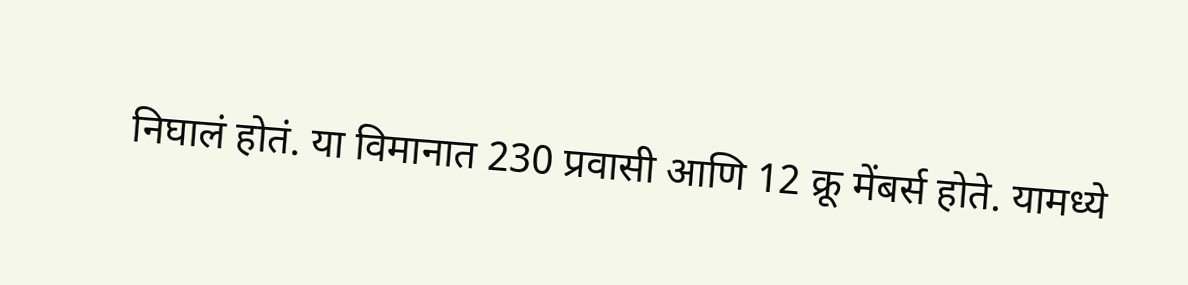निघालं होतं. या विमानात 230 प्रवासी आणि 12 क्रू मेंबर्स होते. यामध्ये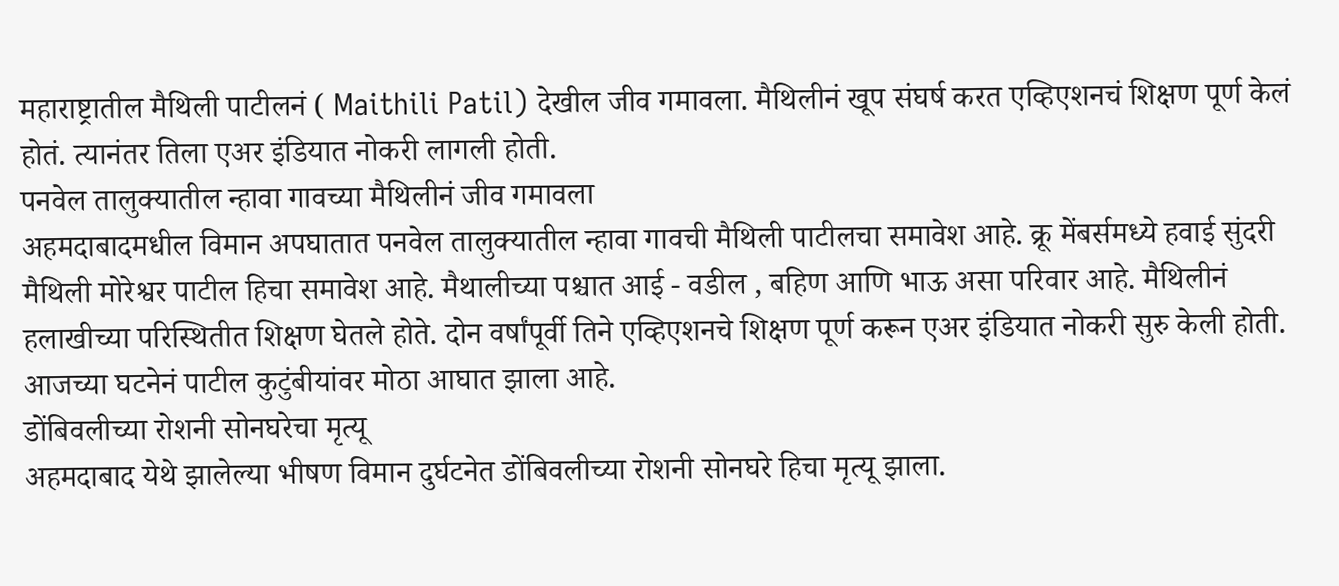महाराष्ट्रातील मैथिली पाटीलनं ( Maithili Patil) देखील जीव गमावला. मैथिलीनं खूप संघर्ष करत एव्हिएशनचं शिक्षण पूर्ण केलं होतं. त्यानंतर तिला एअर इंडियात नोकरी लागली होती.
पनवेल तालुक्यातील न्हावा गावच्या मैथिलीनं जीव गमावला
अहमदाबादमधील विमान अपघातात पनवेल तालुक्यातील न्हावा गावची मैथिली पाटीलचा समावेश आहे. क्रू मेंबर्समध्ये हवाई सुंदरी मैथिली मोरेश्वर पाटील हिचा समावेश आहे. मैथालीच्या पश्चात आई - वडील , बहिण आणि भाऊ असा परिवार आहे. मैथिलीनं हलाखीच्या परिस्थितीत शिक्षण घेतले होते. दोन वर्षांपूर्वी तिने एव्हिएशनचे शिक्षण पूर्ण करून एअर इंडियात नोकरी सुरु केली होती. आजच्या घटनेनं पाटील कुटुंबीयांवर मोठा आघात झाला आहे.
डोंबिवलीच्या रोशनी सोनघरेचा मृत्यू
अहमदाबाद येथे झालेल्या भीषण विमान दुर्घटनेत डोंबिवलीच्या रोशनी सोनघरे हिचा मृत्यू झाला.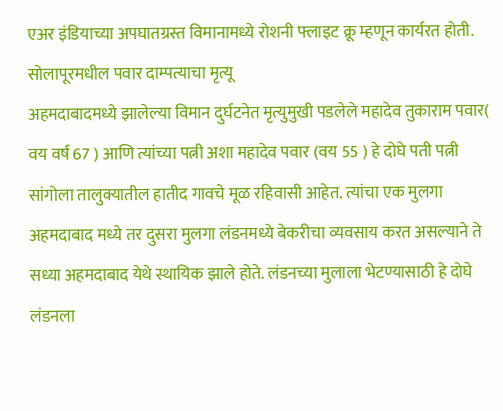एअर इंडियाच्या अपघातग्रस्त विमानामध्ये रोशनी फ्लाइट क्रू म्हणून कार्यरत होती.
सोलापूरमधील पवार दाम्पत्याचा मृत्यू
अहमदाबादमध्ये झालेल्या विमान दुर्घटनेत मृत्युमुखी पडलेले महादेव तुकाराम पवार( वय वर्ष 67 ) आणि त्यांच्या पत्नी अशा महादेव पवार (वय 55 ) हे दोघे पती पत्नी सांगोला तालुक्यातील हातीद गावचे मूळ रहिवासी आहेत. त्यांचा एक मुलगा अहमदाबाद मध्ये तर दुसरा मुलगा लंडनमध्ये बेकरीचा व्यवसाय करत असल्याने ते सध्या अहमदाबाद येथे स्थायिक झाले होते. लंडनच्या मुलाला भेटण्यासाठी हे दोघे लंडनला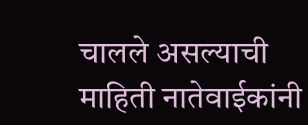चालले असल्याची माहिती नातेवाईकांनी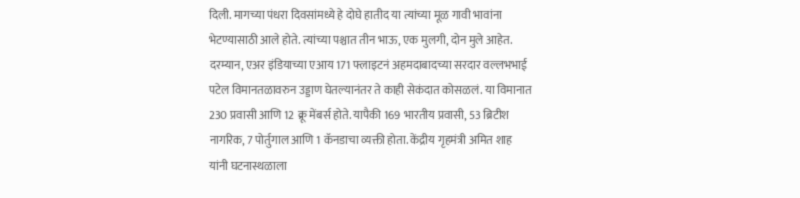दिली. मागच्या पंधरा दिवसांमध्ये हे दोघे हातीद या त्यांच्या मूळ गावी भावांना भेटण्यासाठी आले होते. त्यांच्या पश्चात तीन भाऊ, एक मुलगी, दोन मुले आहेत.
दरम्यान, एअर इंडियाच्या एआय 171 फ्लाइटनं अहमदाबादच्या सरदार वल्लभभाई पटेल विमानतळावरुन उड्डाण घेतल्यानंतर ते काही सेकंदात कोसळलं. या विमानात 230 प्रवासी आणि 12 क्रू मेंबर्स होते. यापैकी 169 भारतीय प्रवासी, 53 ब्रिटीश नागरिक, 7 पोर्तुगाल आणि 1 कॅनडाचा व्यक्ती होता. केंद्रीय गृहमंत्री अमित शाह यांनी घटनास्थळाला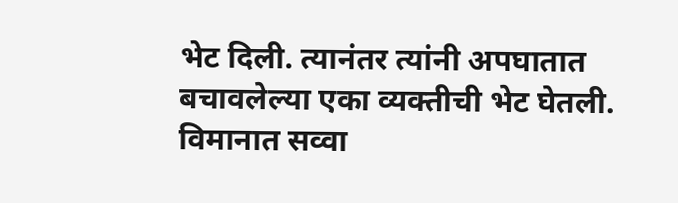भेट दिली. त्यानंतर त्यांनी अपघातात बचावलेल्या एका व्यक्तीची भेट घेतली. विमानात सव्वा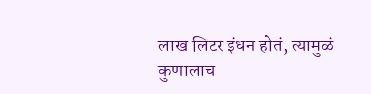लाख लिटर इंधन होतं, त्यामुळं कुणालाच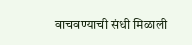वाचवण्याची संधी मिळाली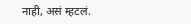नाही, असं म्हटलं.